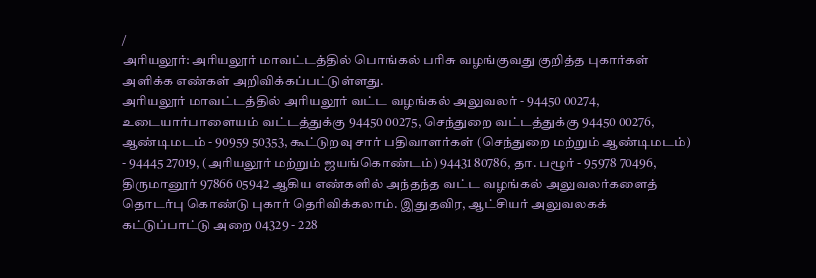/
அரியலூர்: அரியலூர் மாவட்டத்தில் பொங்கல் பரிசு வழங்குவது குறித்த புகார்கள் அளிக்க எண்கள் அறிவிக்கப்பட்டுள்ளது.
அரியலூர் மாவட்டத்தில் அரியலூர் வட்ட வழங்கல் அலுவலர் - 94450 00274, உடையார்பாளையம் வட்டத்துக்கு 94450 00275, செந்துறை வட்டத்துக்கு 94450 00276, ஆண்டிமடம் - 90959 50353, கூட்டுறவு சார் பதிவாளர்கள் (செந்துறை மற்றும் ஆண்டிமடம்) - 94445 27019, (அரியலூர் மற்றும் ஜயங்கொண்டம்) 94431 80786, தா. பழூர் - 95978 70496, திருமானூர் 97866 05942 ஆகிய எண்களில் அந்தந்த வட்ட வழங்கல் அலுவலர்களைத் தொடர்பு கொண்டு புகார் தெரிவிக்கலாம். இதுதவிர, ஆட்சியர் அலுவலகக் கட்டுப்பாட்டு அறை 04329 - 228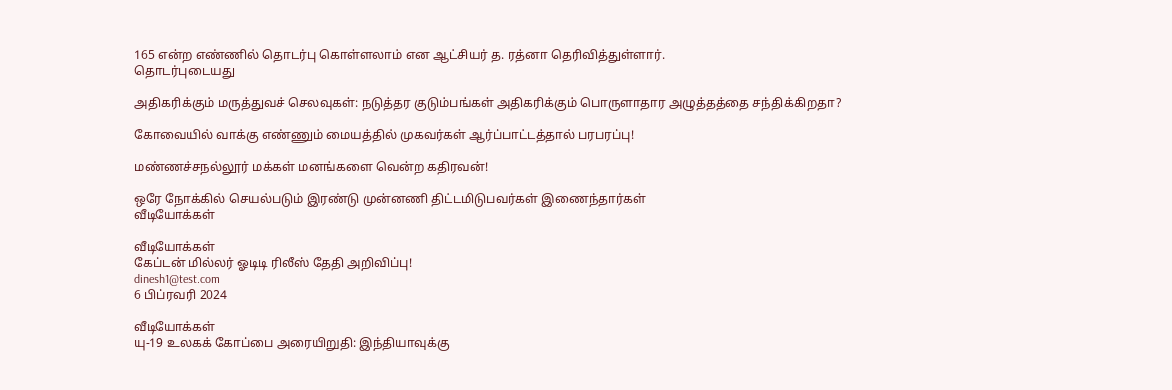165 என்ற எண்ணில் தொடர்பு கொள்ளலாம் என ஆட்சியர் த. ரத்னா தெரிவித்துள்ளார்.
தொடர்புடையது

அதிகரிக்கும் மருத்துவச் செலவுகள்: நடுத்தர குடும்பங்கள் அதிகரிக்கும் பொருளாதார அழுத்தத்தை சந்திக்கிறதா?

கோவையில் வாக்கு எண்ணும் மையத்தில் முகவர்கள் ஆர்ப்பாட்டத்தால் பரபரப்பு!

மண்ணச்சநல்லூர் மக்கள் மனங்களை வென்ற கதிரவன்!

ஒரே நோக்கில் செயல்படும் இரண்டு முன்னணி திட்டமிடுபவர்கள் இணைந்தார்கள்
வீடியோக்கள்

வீடியோக்கள்
கேப்டன் மில்லர் ஓடிடி ரிலீஸ் தேதி அறிவிப்பு!
dinesh1@test.com
6 பிப்ரவரி 2024

வீடியோக்கள்
யு-19 உலகக் கோப்பை அரையிறுதி: இந்தியாவுக்கு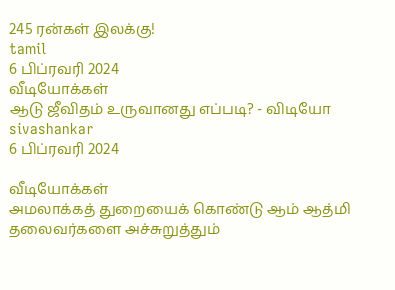245 ரன்கள் இலக்கு!
tamil
6 பிப்ரவரி 2024
வீடியோக்கள்
ஆடு ஜீவிதம் உருவானது எப்படி? - விடியோ
sivashankar
6 பிப்ரவரி 2024

வீடியோக்கள்
அமலாக்கத் துறையைக் கொண்டு ஆம் ஆத்மி தலைவர்களை அச்சுறுத்தும்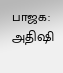பாஜக: அதிஷி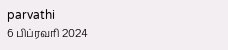parvathi
6 பிப்ரவரி 2024